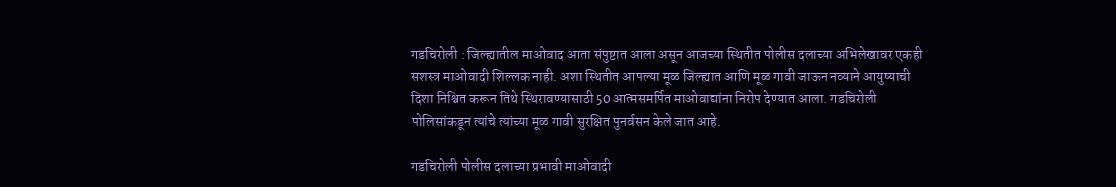गडचिरोली : जिल्ह्यातील माओवाद आता संपुष्टात आला असून आजच्या स्थितीत पोलीस दलाच्या अभिलेखावर एकही सशस्त्र माओवादी शिल्लक नाही. अशा स्थितीत आपल्या मूळ जिल्ह्यात आणि मूळ गावी जाऊन नव्याने आयुष्याची दिशा निश्चित करून तिथे स्थिरावण्यासाठी 50 आत्मसमर्पित माओवाद्यांना निरोप देण्यात आला. गडचिरोली पोलिसांकडून त्यांचे त्यांच्या मूळ गावी सुरक्षित पुनर्वसन केले जात आहे.

गडचिरोली पोलीस दलाच्या प्रभावी माओवादी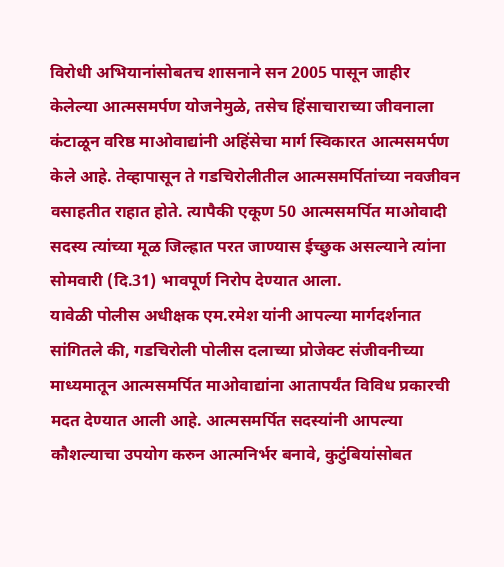विरोधी अभियानांसोबतच शासनाने सन 2005 पासून जाहीर केलेल्या आत्मसमर्पण योजनेमुळे, तसेच हिंसाचाराच्या जीवनाला कंटाळून वरिष्ठ माओवाद्यांनी अहिंसेचा मार्ग स्विकारत आत्मसमर्पण केले आहे. तेव्हापासून ते गडचिरोलीतील आत्मसमर्पितांच्या नवजीवन वसाहतीत राहात होते. त्यापैकी एकूण 50 आत्मसमर्पित माओवादी सदस्य त्यांच्या मूळ जिल्ह्रात परत जाण्यास ईच्छुक असल्याने त्यांना सोमवारी (दि.31) भावपूर्ण निरोप देण्यात आला.
यावेळी पोलीस अधीक्षक एम.रमेश यांनी आपल्या मार्गदर्शनात सांगितले की, गडचिरोली पोलीस दलाच्या प्रोजेक्ट संजीवनीच्या माध्यमातून आत्मसमर्पित माओवाद्यांना आतापर्यंत विविध प्रकारची मदत देण्यात आली आहे. आत्मसमर्पित सदस्यांनी आपल्या कौशल्याचा उपयोग करुन आत्मनिर्भर बनावे, कुटुंबियांसोबत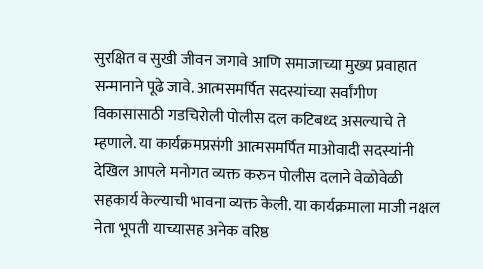सुरक्षित व सुखी जीवन जगावे आणि समाजाच्या मुख्य प्रवाहात सन्मानाने पूढे जावे. आत्मसमर्पित सदस्यांच्या सर्वांगीण विकासासाठी गडचिरोली पोलीस दल कटिबध्द असल्याचे ते म्हणाले. या कार्यक्रमप्रसंगी आत्मसमर्पित माओवादी सदस्यांनी देखिल आपले मनोगत व्यक्त करुन पोलीस दलाने वेळोवेळी सहकार्य केल्याची भावना व्यक्त केली. या कार्यक्रमाला माजी नक्षल नेता भूपती याच्यासह अनेक वरिष्ठ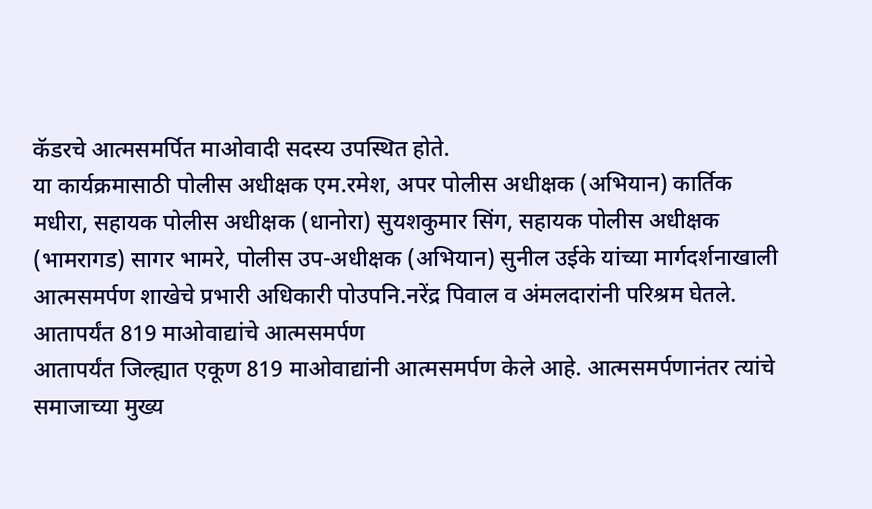कॅडरचे आत्मसमर्पित माओवादी सदस्य उपस्थित होते.
या कार्यक्रमासाठी पोलीस अधीक्षक एम.रमेश, अपर पोलीस अधीक्षक (अभियान) कार्तिक मधीरा, सहायक पोलीस अधीक्षक (धानोरा) सुयशकुमार सिंग, सहायक पोलीस अधीक्षक (भामरागड) सागर भामरे, पोलीस उप-अधीक्षक (अभियान) सुनील उईके यांच्या मार्गदर्शनाखाली आत्मसमर्पण शाखेचे प्रभारी अधिकारी पोउपनि.नरेंद्र पिवाल व अंमलदारांनी परिश्रम घेतले.
आतापर्यंत 819 माओवाद्यांचे आत्मसमर्पण
आतापर्यंत जिल्ह्यात एकूण 819 माओवाद्यांनी आत्मसमर्पण केले आहे. आत्मसमर्पणानंतर त्यांचे समाजाच्या मुख्य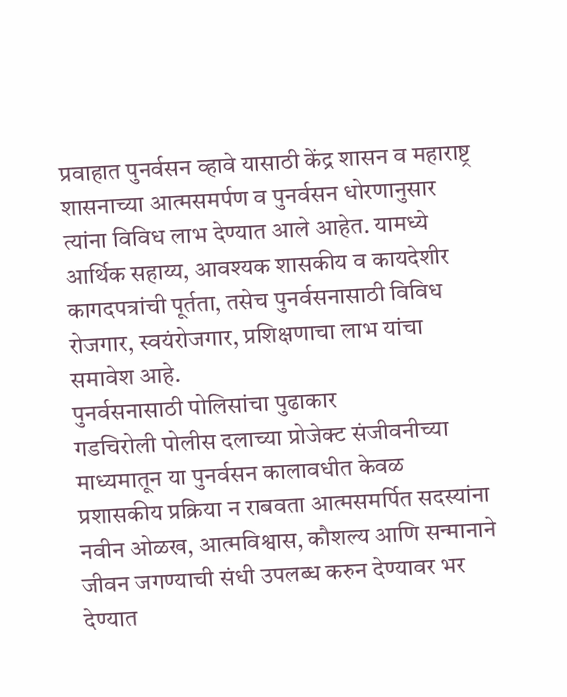प्रवाहात पुनर्वसन व्हावे यासाठी केंद्र शासन व महाराष्ट्र शासनाच्या आत्मसमर्पण व पुनर्वसन धोरणानुसार त्यांना विविध लाभ देण्यात आले आहेत. यामध्ये आर्थिक सहाय्य, आवश्यक शासकीय व कायदेशीर कागदपत्रांची पूर्तता, तसेच पुनर्वसनासाठी विविध रोजगार, स्वयंरोजगार, प्रशिक्षणाचा लाभ यांचा समावेश आहे.
पुनर्वसनासाठी पोलिसांचा पुढाकार
गडचिरोली पोलीस दलाच्या प्रोजेक्ट संजीवनीच्या माध्यमातून या पुनर्वसन कालावधीत केवळ प्रशासकीय प्रक्रिया न राबवता आत्मसमर्पित सदस्यांना नवीन ओळख, आत्मविश्वास, कौशल्य आणि सन्मानाने जीवन जगण्याची संधी उपलब्ध करुन देण्यावर भर देण्यात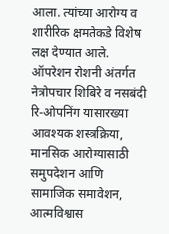आला. त्यांच्या आरोग्य व शारीरिक क्षमतेकडे विशेष लक्ष देण्यात आले. ऑपरेशन रोशनी अंतर्गत नेत्रोपचार शिबिरे व नसबंदी रि-ओपनिंग यासारख्या आवश्यक शस्त्रक्रिया, मानसिक आरोग्यासाठी समुपदेशन आणि सामाजिक समावेशन, आत्मविश्वास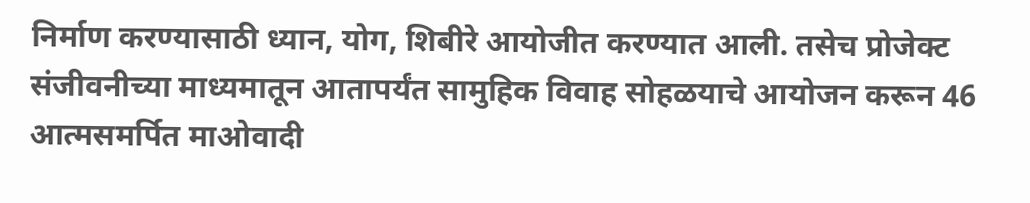निर्माण करण्यासाठी ध्यान, योग, शिबीरे आयोजीत करण्यात आली. तसेच प्रोजेक्ट संजीवनीच्या माध्यमातून आतापर्यंत सामुहिक विवाह सोहळयाचे आयोजन करून 46 आत्मसमर्पित माओवादी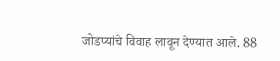जोडप्यांचे विवाह लावून देण्यात आले. 88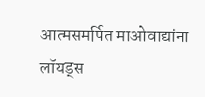आत्मसमर्पित माओवाद्यांना लॉयड्स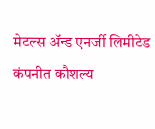मेटल्स ॲन्ड एनर्जी लिमीटेड कंपनीत कौशल्य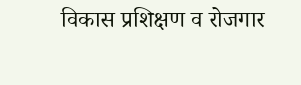विकास प्रशिक्षण व रोजगार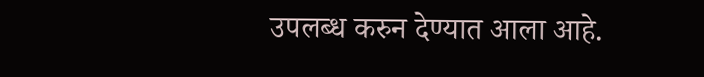उपलब्ध करुन देण्यात आला आहे.